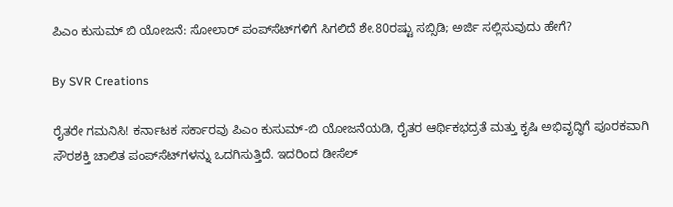ಪಿಎಂ ಕುಸುಮ್‌ ಬಿ ಯೋಜನೆ: ಸೋಲಾರ್‌ ಪಂಪ್‌ಸೆಟ್‌ಗಳಿಗೆ ಸಿಗಲಿದೆ ಶೇ.80ರಷ್ಟು ಸಬ್ಸಿಡಿ; ಅರ್ಜಿ ಸಲ್ಲಿಸುವುದು ಹೇಗೆ?

By SVR Creations

ರೈತರೇ ಗಮನಿಸಿ! ಕರ್ನಾಟಕ ಸರ್ಕಾರವು ಪಿಎಂ ಕುಸುಮ್-ಬಿ ಯೋಜನೆಯಡಿ, ರೈತರ ಆರ್ಥಿಕಭದ್ರತೆ ಮತ್ತು ಕೃಷಿ ಅಭಿವೃದ್ಧಿಗೆ ಪೂರಕವಾಗಿ ಸೌರಶಕ್ತಿ ಚಾಲಿತ ಪಂಪ್‌ಸೆಟ್‌ಗಳನ್ನು ಒದಗಿಸುತ್ತಿದೆ. ಇದರಿಂದ ಡೀಸೆಲ್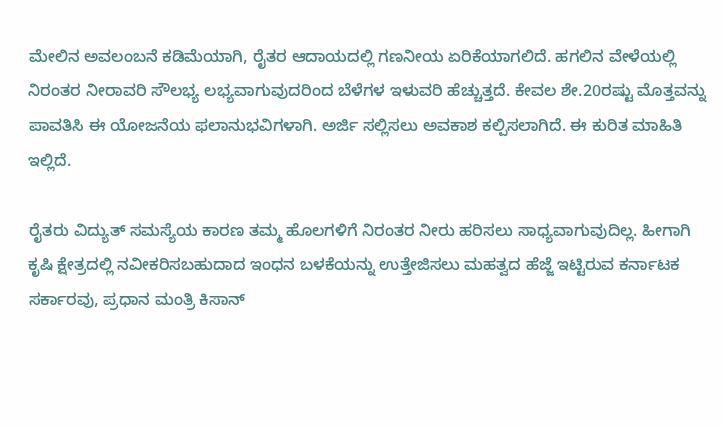ಮೇಲಿನ ಅವಲಂಬನೆ ಕಡಿಮೆಯಾಗಿ, ರೈತರ ಆದಾಯದಲ್ಲಿ ಗಣನೀಯ ಏರಿಕೆಯಾಗಲಿದೆ. ಹಗಲಿನ ವೇಳೆಯಲ್ಲಿ ನಿರಂತರ ನೀರಾವರಿ ಸೌಲಭ್ಯ ಲಭ್ಯವಾಗುವುದರಿಂದ ಬೆಳೆಗಳ ಇಳುವರಿ ಹೆಚ್ಚುತ್ತದೆ. ಕೇವಲ ಶೇ.20ರಷ್ಟು ಮೊತ್ತವನ್ನು ಪಾವತಿಸಿ ಈ ಯೋಜನೆಯ ಫಲಾನುಭವಿಗಳಾಗಿ. ಅರ್ಜಿ ಸಲ್ಲಿಸಲು ಅವಕಾಶ ಕಲ್ಪಿಸಲಾಗಿದೆ. ಈ ಕುರಿತ ಮಾಹಿತಿ ಇಲ್ಲಿದೆ.

ರೈತರು ವಿದ್ಯುತ್‌ ಸಮಸ್ಯೆಯ ಕಾರಣ ತಮ್ಮ ಹೊಲಗಳಿಗೆ ನಿರಂತರ ನೀರು ಹರಿಸಲು ಸಾಧ್ಯವಾಗುವುದಿಲ್ಲ. ಹೀಗಾಗಿ ಕೃಷಿ ಕ್ಷೇತ್ರದಲ್ಲಿ ನವೀಕರಿಸಬಹುದಾದ ಇಂಧನ ಬಳಕೆಯನ್ನು ಉತ್ತೇಜಿಸಲು ಮಹತ್ವದ ಹೆಜ್ಜೆ ಇಟ್ಟಿರುವ ಕರ್ನಾಟಕ ಸರ್ಕಾರವು, ಪ್ರಧಾನ ಮಂತ್ರಿ ಕಿಸಾನ್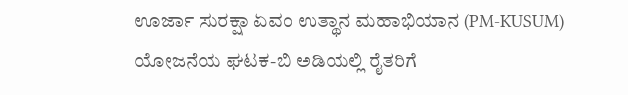ಊರ್ಜಾ ಸುರಕ್ಷಾ ಏವಂ ಉತ್ಥಾನ ಮಹಾಭಿಯಾನ (PM-KUSUM) ಯೋಜನೆಯ ಘಟಕ-ಬಿ ಅಡಿಯಲ್ಲಿ ರೈತರಿಗೆ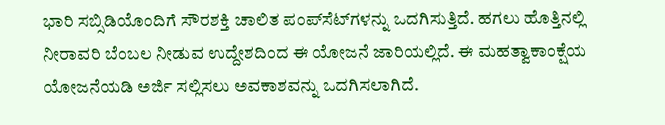ಭಾರಿ ಸಬ್ಸಿಡಿಯೊಂದಿಗೆ ಸೌರಶಕ್ತಿ ಚಾಲಿತ ಪಂಪ್‌ಸೆಟ್‌ಗಳನ್ನು ಒದಗಿಸುತ್ತಿದೆ. ಹಗಲು ಹೊತ್ತಿನಲ್ಲಿ ನೀರಾವರಿ ಬೆಂಬಲ ನೀಡುವ ಉದ್ದೇಶದಿಂದ ಈ ಯೋಜನೆ ಜಾರಿಯಲ್ಲಿದೆ. ಈ ಮಹತ್ವಾಕಾಂಕ್ಷೆಯ ಯೋಜನೆಯಡಿ ಅರ್ಜಿ ಸಲ್ಲಿಸಲು ಅವಕಾಶವನ್ನು ಒದಗಿಸಲಾಗಿದೆ.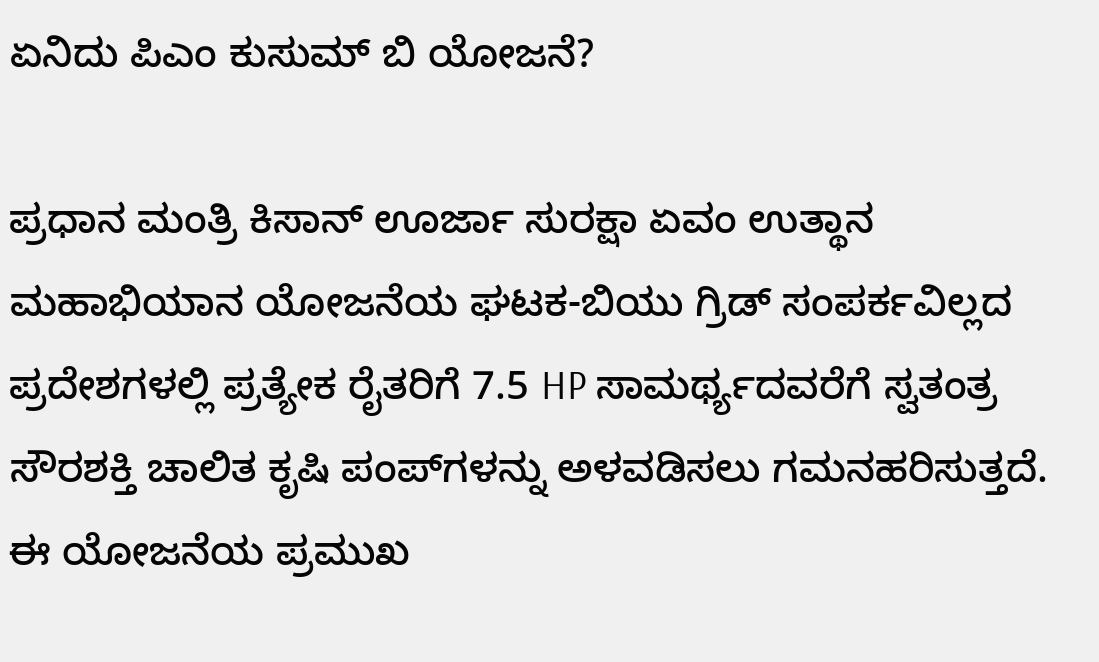ಏನಿದು ಪಿಎಂ ಕುಸುಮ್‌ ಬಿ ಯೋಜನೆ?

ಪ್ರಧಾನ ಮಂತ್ರಿ ಕಿಸಾನ್ ಊರ್ಜಾ ಸುರಕ್ಷಾ ಏವಂ ಉತ್ಥಾನ ಮಹಾಭಿಯಾನ ಯೋಜನೆಯ ಘಟಕ-ಬಿಯು ಗ್ರಿಡ್ ಸಂಪರ್ಕವಿಲ್ಲದ ಪ್ರದೇಶಗಳಲ್ಲಿ ಪ್ರತ್ಯೇಕ ರೈತರಿಗೆ 7.5 HP ಸಾಮರ್ಥ್ಯದವರೆಗೆ ಸ್ವತಂತ್ರ ಸೌರಶಕ್ತಿ ಚಾಲಿತ ಕೃಷಿ ಪಂಪ್‌ಗಳನ್ನು ಅಳವಡಿಸಲು ಗಮನಹರಿಸುತ್ತದೆ. ಈ ಯೋಜನೆಯ ಪ್ರಮುಖ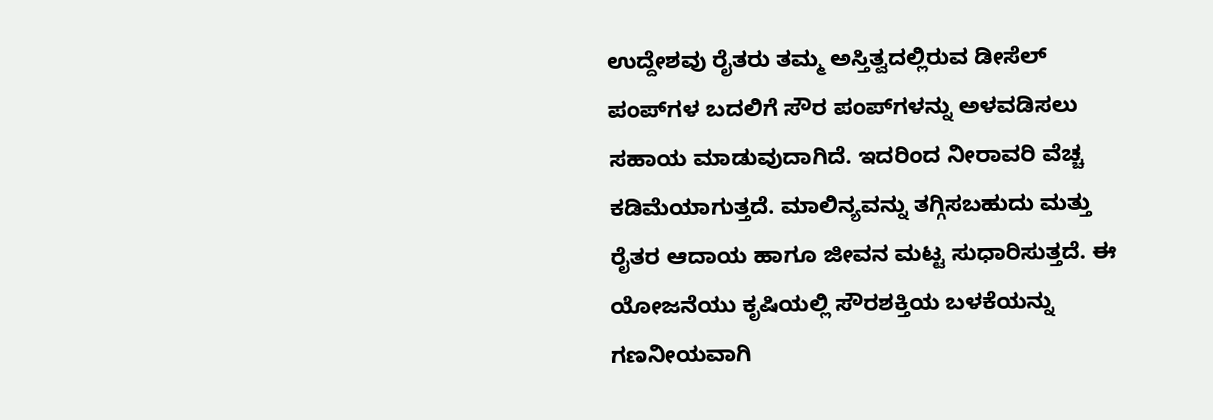ಉದ್ದೇಶವು ರೈತರು ತಮ್ಮ ಅಸ್ತಿತ್ವದಲ್ಲಿರುವ ಡೀಸೆಲ್ ಪಂಪ್‌ಗಳ ಬದಲಿಗೆ ಸೌರ ಪಂಪ್‌ಗಳನ್ನು ಅಳವಡಿಸಲು ಸಹಾಯ ಮಾಡುವುದಾಗಿದೆ. ಇದರಿಂದ ನೀರಾವರಿ ವೆಚ್ಚ ಕಡಿಮೆಯಾಗುತ್ತದೆ. ಮಾಲಿನ್ಯವನ್ನು ತಗ್ಗಿಸಬಹುದು ಮತ್ತು ರೈತರ ಆದಾಯ ಹಾಗೂ ಜೀವನ ಮಟ್ಟ ಸುಧಾರಿಸುತ್ತದೆ. ಈ ಯೋಜನೆಯು ಕೃಷಿಯಲ್ಲಿ ಸೌರಶಕ್ತಿಯ ಬಳಕೆಯನ್ನು ಗಣನೀಯವಾಗಿ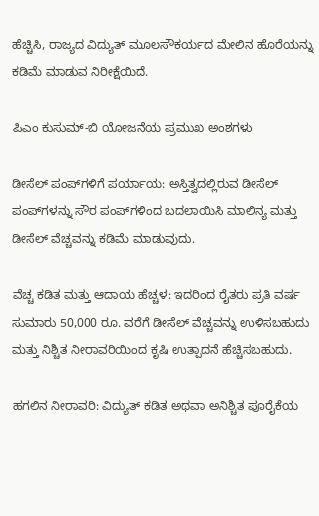ಹೆಚ್ಚಿಸಿ, ರಾಜ್ಯದ ವಿದ್ಯುತ್ ಮೂಲಸೌಕರ್ಯದ ಮೇಲಿನ ಹೊರೆಯನ್ನು ಕಡಿಮೆ ಮಾಡುವ ನಿರೀಕ್ಷೆಯಿದೆ.

ಪಿಎಂ ಕುಸುಮ್-ಬಿ ಯೋಜನೆಯ ಪ್ರಮುಖ ಅಂಶಗಳು

ಡೀಸೆಲ್ ಪಂಪ್‌ಗಳಿಗೆ ಪರ್ಯಾಯ: ಅಸ್ತಿತ್ವದಲ್ಲಿರುವ ಡೀಸೆಲ್ ಪಂಪ್‌ಗಳನ್ನು ಸೌರ ಪಂಪ್‌ಗಳಿಂದ ಬದಲಾಯಿಸಿ ಮಾಲಿನ್ಯ ಮತ್ತು ಡೀಸೆಲ್ ವೆಚ್ಚವನ್ನು ಕಡಿಮೆ ಮಾಡುವುದು.

ವೆಚ್ಚ ಕಡಿತ ಮತ್ತು ಆದಾಯ ಹೆಚ್ಚಳ: ಇದರಿಂದ ರೈತರು ಪ್ರತಿ ವರ್ಷ ಸುಮಾರು 50,000 ರೂ. ವರೆಗೆ ಡೀಸೆಲ್ ವೆಚ್ಚವನ್ನು ಉಳಿಸಬಹುದು ಮತ್ತು ನಿಶ್ಚಿತ ನೀರಾವರಿಯಿಂದ ಕೃಷಿ ಉತ್ಪಾದನೆ ಹೆಚ್ಚಿಸಬಹುದು.

ಹಗಲಿನ ನೀರಾವರಿ: ವಿದ್ಯುತ್ ಕಡಿತ ಅಥವಾ ಅನಿಶ್ಚಿತ ಪೂರೈಕೆಯ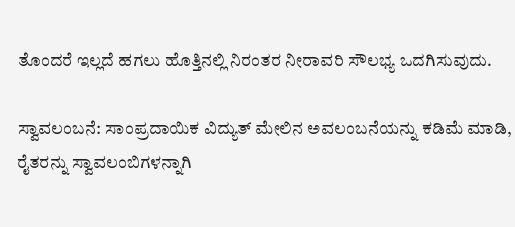ತೊಂದರೆ ಇಲ್ಲದೆ ಹಗಲು ಹೊತ್ತಿನಲ್ಲಿ ನಿರಂತರ ನೀರಾವರಿ ಸೌಲಭ್ಯ ಒದಗಿಸುವುದು.

ಸ್ವಾವಲಂಬನೆ: ಸಾಂಪ್ರದಾಯಿಕ ವಿದ್ಯುತ್ ಮೇಲಿನ ಅವಲಂಬನೆಯನ್ನು ಕಡಿಮೆ ಮಾಡಿ, ರೈತರನ್ನು ಸ್ವಾವಲಂಬಿಗಳನ್ನಾಗಿ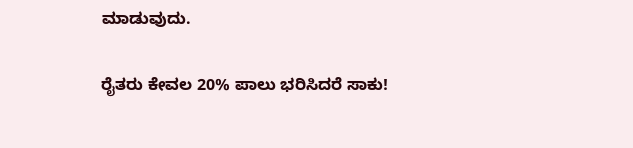ಮಾಡುವುದು.

ರೈತರು ಕೇವಲ 20% ಪಾಲು ಭರಿಸಿದರೆ ಸಾಕು!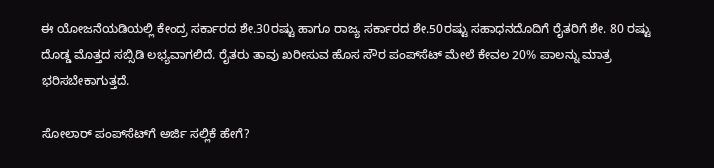ಈ ಯೋಜನೆಯಡಿಯಲ್ಲಿ ಕೇಂದ್ರ ಸರ್ಕಾರದ ಶೇ.30ರಷ್ಟು ಹಾಗೂ ರಾಜ್ಯ ಸರ್ಕಾರದ ಶೇ.50ರಷ್ಟು ಸಹಾಧನದೊದಿಗೆ ರೈತರಿಗೆ ಶೇ. 80 ರಷ್ಟು ದೊಡ್ಡ ಮೊತ್ತದ ಸಬ್ಸಿಡಿ ಲಭ್ಯವಾಗಲಿದೆ. ರೈತರು ತಾವು ಖರೀಸುವ ಹೊಸ ಸೌರ ಪಂಪ್‌ಸೆಟ್‌ ಮೇಲೆ ಕೇವಲ 20% ಪಾಲನ್ನು ಮಾತ್ರ ಭರಿಸಬೇಕಾಗುತ್ತದೆ.

ಸೋಲಾರ್‌ ಪಂಪ್‌ಸೆಟ್‌ಗೆ ಅರ್ಜಿ ಸಲ್ಲಿಕೆ ಹೇಗೆ?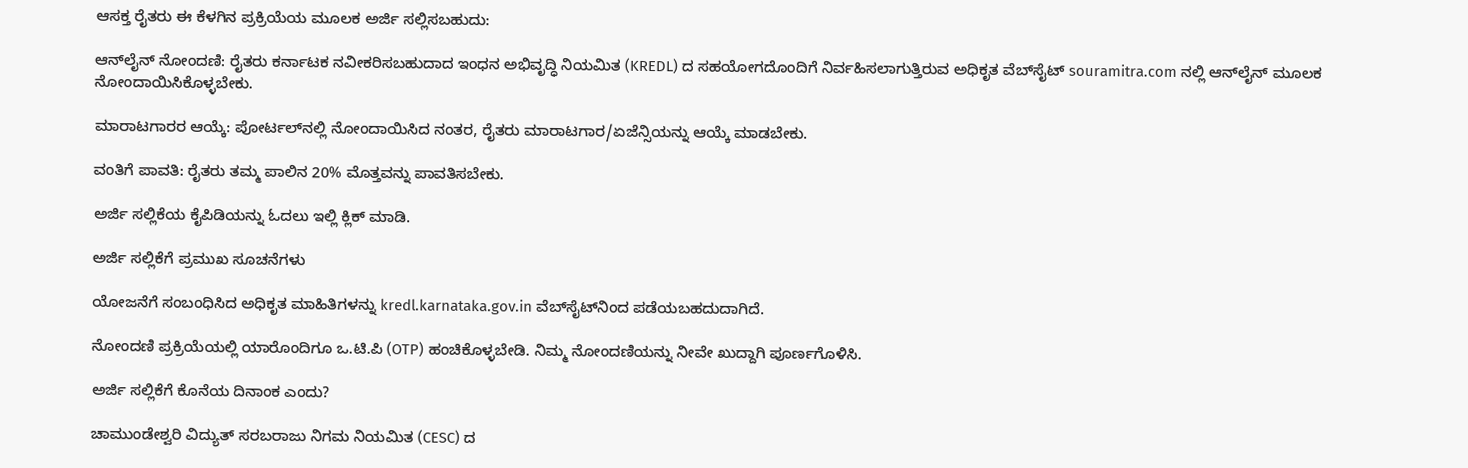ಆಸಕ್ತ ರೈತರು ಈ ಕೆಳಗಿನ ಪ್ರಕ್ರಿಯೆಯ ಮೂಲಕ ಅರ್ಜಿ ಸಲ್ಲಿಸಬಹುದು:

ಆನ್‌ಲೈನ್ ನೋಂದಣಿ: ರೈತರು ಕರ್ನಾಟಕ ನವೀಕರಿಸಬಹುದಾದ ಇಂಧನ ಅಭಿವೃದ್ಧಿ ನಿಯಮಿತ (KREDL) ದ ಸಹಯೋಗದೊಂದಿಗೆ ನಿರ್ವಹಿಸಲಾಗುತ್ತಿರುವ ಅಧಿಕೃತ ವೆಬ್‌ಸೈಟ್‌ souramitra.com ನಲ್ಲಿ ಆನ್‌ಲೈನ್ ಮೂಲಕ ನೋಂದಾಯಿಸಿಕೊಳ್ಳಬೇಕು.

ಮಾರಾಟಗಾರರ ಆಯ್ಕೆ: ಪೋರ್ಟಲ್‌ನಲ್ಲಿ ನೋಂದಾಯಿಸಿದ ನಂತರ, ರೈತರು ಮಾರಾಟಗಾರ/ಏಜೆನ್ಸಿಯನ್ನು ಆಯ್ಕೆ ಮಾಡಬೇಕು.

ವಂತಿಗೆ ಪಾವತಿ: ರೈತರು ತಮ್ಮ ಪಾಲಿನ 20% ಮೊತ್ತವನ್ನು ಪಾವತಿಸಬೇಕು.

ಅರ್ಜಿ ಸಲ್ಲಿಕೆಯ ಕೈಪಿಡಿಯನ್ನು ಓದಲು ಇಲ್ಲಿ ಕ್ಲಿಕ್‌ ಮಾಡಿ.

ಅರ್ಜಿ ಸಲ್ಲಿಕೆಗೆ ಪ್ರಮುಖ ಸೂಚನೆಗಳು

ಯೋಜನೆಗೆ ಸಂಬಂಧಿಸಿದ ಅಧಿಕೃತ ಮಾಹಿತಿಗಳನ್ನು kredl.karnataka.gov.in ವೆಬ್‌ಸೈಟ್‌ನಿಂದ ಪಡೆಯಬಹದುದಾಗಿದೆ.

ನೋಂದಣಿ ಪ್ರಕ್ರಿಯೆಯಲ್ಲಿ ಯಾರೊಂದಿಗೂ ಒ.ಟಿ.ಪಿ (OTP) ಹಂಚಿಕೊಳ್ಳಬೇಡಿ. ನಿಮ್ಮ ನೋಂದಣಿಯನ್ನು ನೀವೇ ಖುದ್ದಾಗಿ ಪೂರ್ಣಗೊಳಿಸಿ.

ಅರ್ಜಿ ಸಲ್ಲಿಕೆಗೆ ಕೊನೆಯ ದಿನಾಂಕ ಎಂದು?

ಚಾಮುಂಡೇಶ್ವರಿ ವಿದ್ಯುತ್ ಸರಬರಾಜು ನಿಗಮ ನಿಯಮಿತ (CESC) ದ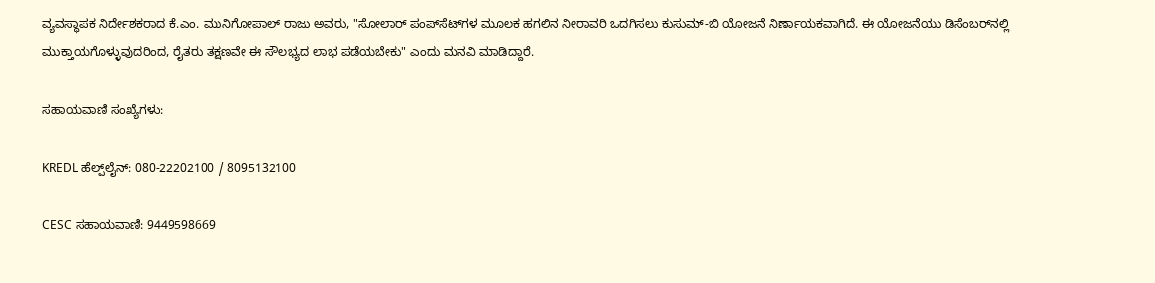ವ್ಯವಸ್ಥಾಪಕ ನಿರ್ದೇಶಕರಾದ ಕೆ.ಎಂ. ಮುನಿಗೋಪಾಲ್ ರಾಜು ಅವರು, "ಸೋಲಾರ್ ಪಂಪ್‌ಸೆಟ್‌ಗಳ ಮೂಲಕ ಹಗಲಿನ ನೀರಾವರಿ ಒದಗಿಸಲು ಕುಸುಮ್-ಬಿ ಯೋಜನೆ ನಿರ್ಣಾಯಕವಾಗಿದೆ. ಈ ಯೋಜನೆಯು ಡಿಸೆಂಬರ್‌ನಲ್ಲಿ ಮುಕ್ತಾಯಗೊಳ್ಳುವುದರಿಂದ, ರೈತರು ತಕ್ಷಣವೇ ಈ ಸೌಲಭ್ಯದ ಲಾಭ ಪಡೆಯಬೇಕು" ಎಂದು ಮನವಿ ಮಾಡಿದ್ದಾರೆ.

ಸಹಾಯವಾಣಿ ಸಂಖ್ಯೆಗಳು:

KREDL ಹೆಲ್ಪ್‌ಲೈನ್: 080-22202100 / 8095132100

CESC ಸಹಾಯವಾಣಿ: 9449598669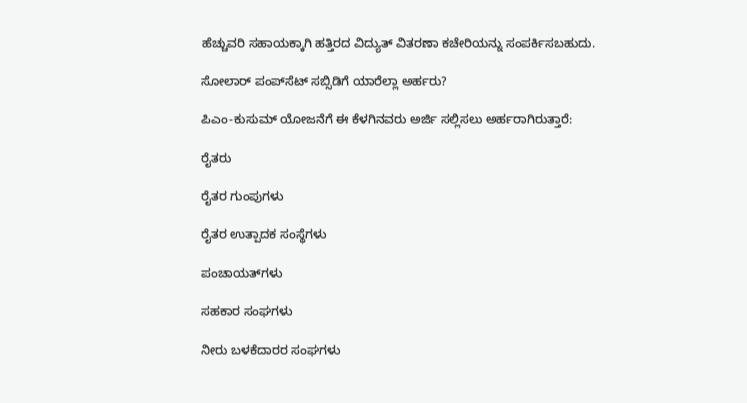ಹೆಚ್ಚುವರಿ ಸಹಾಯಕ್ಕಾಗಿ ಹತ್ತಿರದ ವಿದ್ಯುತ್‌ ವಿತರಣಾ ಕಚೇರಿಯನ್ನು ಸಂಪರ್ಕಿಸಬಹುದು.

ಸೋಲಾರ್‌ ಪಂಪ್‌ಸೆಟ್‌ ಸಬ್ಸಿಡಿಗೆ ಯಾರೆಲ್ಲಾ ಅರ್ಹರು?

ಪಿಎಂ-ಕುಸುಮ್ ಯೋಜನೆಗೆ ಈ ಕೆಳಗಿನವರು ಅರ್ಜಿ ಸಲ್ಲಿಸಲು ಅರ್ಹರಾಗಿರುತ್ತಾರೆ:

ರೈತರು

ರೈತರ ಗುಂಪುಗಳು

ರೈತರ ಉತ್ಪಾದಕ ಸಂಸ್ಥೆಗಳು

ಪಂಚಾಯತ್‌ಗಳು

ಸಹಕಾರ ಸಂಘಗಳು

ನೀರು ಬಳಕೆದಾರರ ಸಂಘಗಳು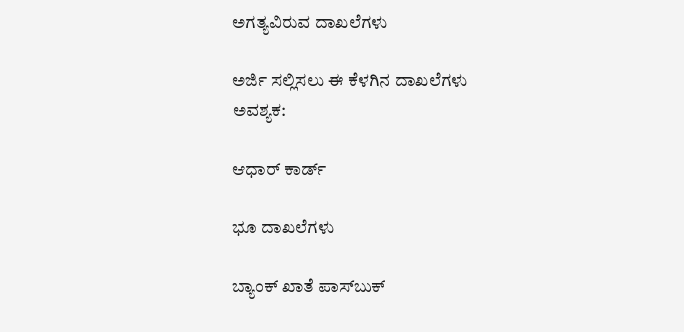ಅಗತ್ಯವಿರುವ ದಾಖಲೆಗಳು

ಅರ್ಜಿ ಸಲ್ಲಿಸಲು ಈ ಕೆಳಗಿನ ದಾಖಲೆಗಳು ಅವಶ್ಯಕ:

ಆಧಾರ್ ಕಾರ್ಡ್

ಭೂ ದಾಖಲೆಗಳು

ಬ್ಯಾಂಕ್ ಖಾತೆ ಪಾಸ್‌ಬುಕ್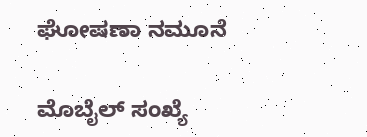ಘೋಷಣಾ ನಮೂನೆ

ಮೊಬೈಲ್ ಸಂಖ್ಯೆ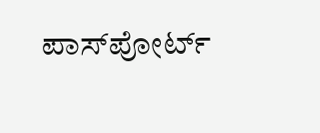ಪಾಸ್‌ಪೋರ್ಟ್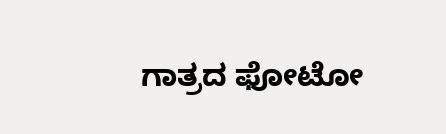ಗಾತ್ರದ ಫೋಟೋ